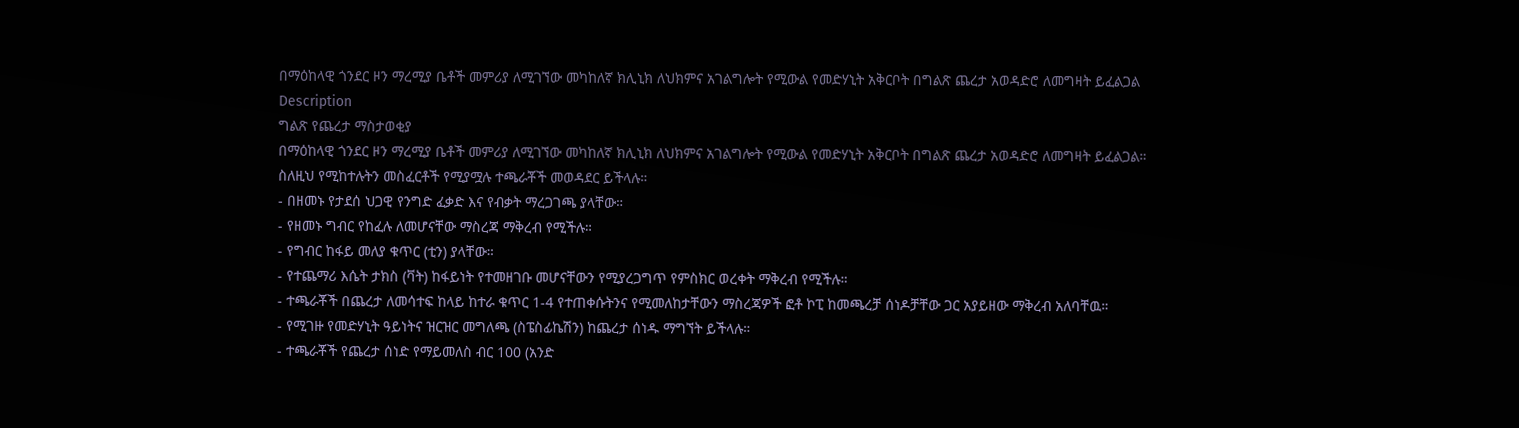በማዕከላዊ ጎንደር ዞን ማረሚያ ቤቶች መምሪያ ለሚገኘው መካከለኛ ክሊኒክ ለህክምና አገልግሎት የሚውል የመድሃኒት አቅርቦት በግልጽ ጨረታ አወዳድሮ ለመግዛት ይፈልጋል
Description
ግልጽ የጨረታ ማስታወቂያ
በማዕከላዊ ጎንደር ዞን ማረሚያ ቤቶች መምሪያ ለሚገኘው መካከለኛ ክሊኒክ ለህክምና አገልግሎት የሚውል የመድሃኒት አቅርቦት በግልጽ ጨረታ አወዳድሮ ለመግዛት ይፈልጋል።
ስለዚህ የሚከተሉትን መስፈርቶች የሚያሟሉ ተጫራቾች መወዳደር ይችላሉ።
- በዘመኑ የታደሰ ህጋዊ የንግድ ፈቃድ እና የብቃት ማረጋገጫ ያላቸው።
- የዘመኑ ግብር የከፈሉ ለመሆናቸው ማስረጃ ማቅረብ የሚችሉ።
- የግብር ከፋይ መለያ ቁጥር (ቲን) ያላቸው።
- የተጨማሪ እሴት ታክስ (ቫት) ከፋይነት የተመዘገቡ መሆናቸውን የሚያረጋግጥ የምስክር ወረቀት ማቅረብ የሚችሉ።
- ተጫራቾች በጨረታ ለመሳተፍ ከላይ ከተራ ቁጥር 1-4 የተጠቀሱትንና የሚመለከታቸውን ማስረጃዎች ፎቶ ኮፒ ከመጫረቻ ሰነዶቻቸው ጋር አያይዘው ማቅረብ አለባቸዉ።
- የሚገዙ የመድሃኒት ዓይነትና ዝርዝር መግለጫ (ስፔስፊኬሽን) ከጨረታ ሰነዱ ማግኘት ይችላሉ።
- ተጫራቾች የጨረታ ሰነድ የማይመለስ ብር 100 (አንድ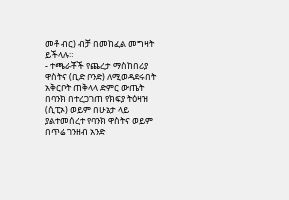መቶ ብር) ብቻ በመከፈል መግዛት ይችላሉ።
- ተጫራቾች የጨረታ ማስከበሪያ ዋስትና (ቢድ ቦንድ) ለሚወዳደሩበት አቅርቦት ጠቅላላ ድምር ውጤት በባንክ በተረጋገጠ የክፍያ ትዕዛዝ (ሲፒኦ) ወይም በሁኔታ ላይ ያልተመሰረተ የባንክ ዋስትና ወይም በጥሬ ገንዘብ አንድ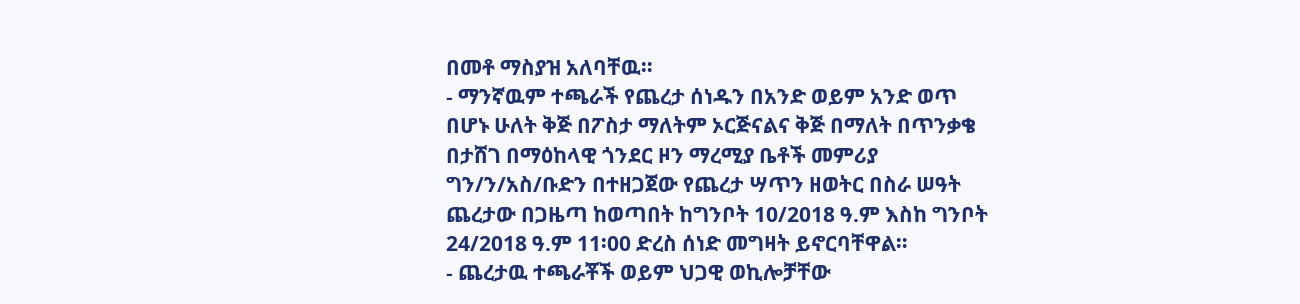በመቶ ማስያዝ አለባቸዉ።
- ማንኛዉም ተጫራች የጨረታ ሰነዱን በአንድ ወይም አንድ ወጥ በሆኑ ሁለት ቅጅ በፖስታ ማለትም ኦርጅናልና ቅጅ በማለት በጥንቃቄ በታሸገ በማዕከላዊ ጎንደር ዞን ማረሚያ ቤቶች መምሪያ ግን/ን/አስ/ቡድን በተዘጋጀው የጨረታ ሣጥን ዘወትር በስራ ሠዓት ጨረታው በጋዜጣ ከወጣበት ከግንቦት 10/2018 ዓ.ም እስከ ግንቦት 24/2018 ዓ.ም 11፡00 ድረስ ሰነድ መግዛት ይኖርባቸዋል።
- ጨረታዉ ተጫራቾች ወይም ህጋዊ ወኪሎቻቸው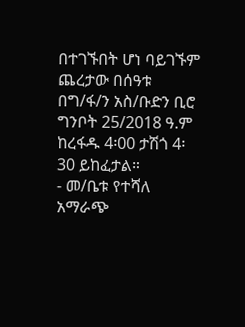በተገኙበት ሆነ ባይገኙም ጨረታው በሰዓቱ በግ/ፋ/ን አስ/ቡድን ቢሮ ግንቦት 25/2018 ዓ.ም ከረፋዱ 4፡00 ታሽጎ 4፡30 ይከፈታል።
- መ/ቤቱ የተሻለ አማራጭ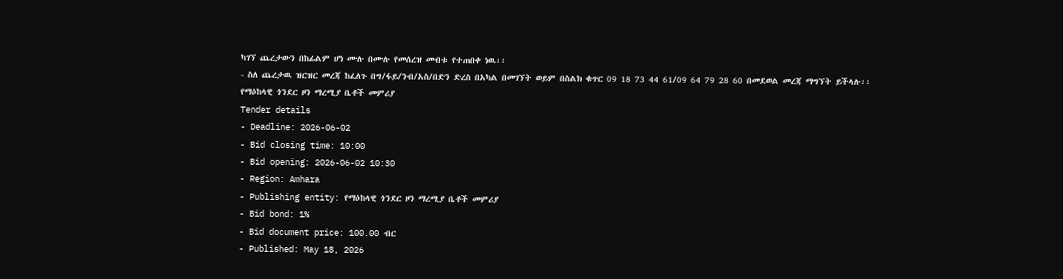ካገኘ ጨረታውን በከፊልም ሆነ ሙሉ በሙሉ የመሰረዝ መብቱ የተጠበቀ ነዉ፡፡
- ስለ ጨረታዉ ዝርዝር መረጃ ከፈለጉ በግ/ፋይ/ንብ/አስ/በድን ድረስ በአካል በመገኘት ወይም በስልክ ቁጥር 09 18 73 44 61/09 64 79 28 60 በመደወል መረጃ ማግኘት ይችላሉ፡፡
የማዕከላዊ ጎንደር ዞን ማረሚያ ቤቶች መምሪያ
Tender details
- Deadline: 2026-06-02
- Bid closing time: 10:00
- Bid opening: 2026-06-02 10:30
- Region: Amhara
- Publishing entity: የማዕከላዊ ጎንደር ዞን ማረሚያ ቤቶች መምሪያ
- Bid bond: 1%
- Bid document price: 100.00 ብር
- Published: May 18, 2026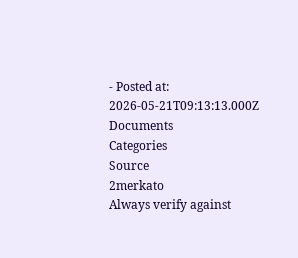- Posted at: 2026-05-21T09:13:13.000Z
Documents
Categories
Source
2merkato
Always verify against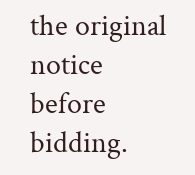the original notice before bidding.